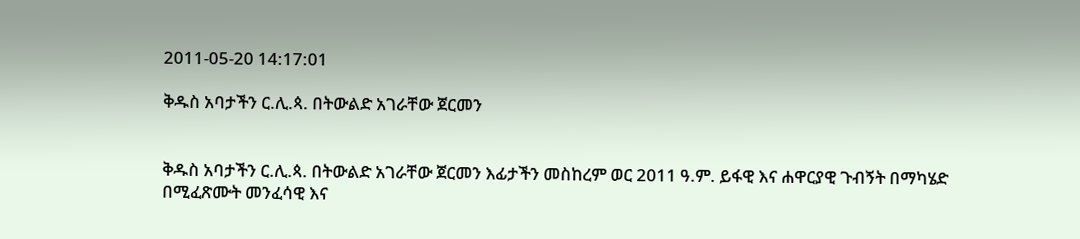2011-05-20 14:17:01

ቅዱስ አባታችን ር.ሊ.ጳ. በትውልድ አገራቸው ጀርመን


ቅዱስ አባታችን ር.ሊ.ጳ. በትውልድ አገራቸው ጀርመን እፊታችን መስከረም ወር 2011 ዓ.ም. ይፋዊ እና ሐዋርያዊ ጉብኝት በማካሄድ በሚፈጽሙት መንፈሳዊ እና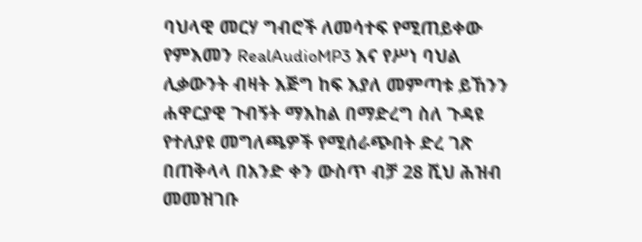ባህላዊ መርሃ ግብሮች ለመሳተፍ የሚጠይቀው የምእመን RealAudioMP3 እና የሥነ ባህል ሊቃውንት ብዛት እጅግ ከፍ እያለ መምጣቱ ይኸንን ሐዋርያዊ ጉብኝት ማእከል በማድረግ ስለ ጉዳዩ የተለያዩ መግለጫዎች የሚሰራጭበት ድረ ገጽ በጠቅላላ በአንድ ቀን ውስጥ ብቻ 28 ሺህ ሕዝብ መመዝገቡ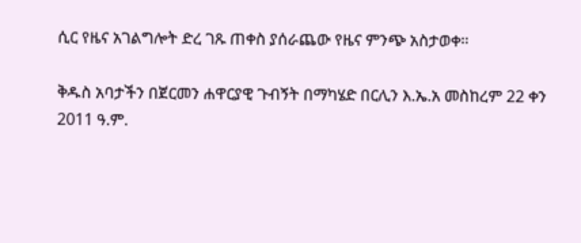ሲር የዜና አገልግሎት ድረ ገጹ ጠቀስ ያሰራጨው የዜና ምንጭ አስታወቀ።

ቅዱስ አባታችን በጀርመን ሐዋርያዊ ጉብኝት በማካሄድ በርሊን እ.ኤ.አ መስከረም 22 ቀን 2011 ዓ.ም.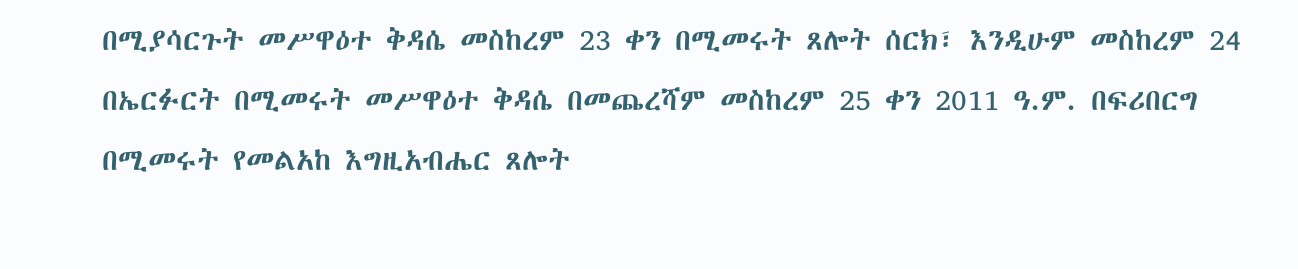በሚያሳርጉት መሥዋዕተ ቅዳሴ መስከረም 23 ቀን በሚመሩት ጸሎት ሰርክ፣ እንዲሁም መስከረም 24 በኤርፉርት በሚመሩት መሥዋዕተ ቅዳሴ በመጨረሻም መስከረም 25 ቀን 2011 ዓ.ም. በፍሪበርግ በሚመሩት የመልአከ እግዚአብሔር ጸሎት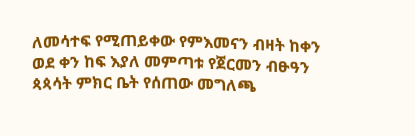ለመሳተፍ የሚጠይቀው የምእመናን ብዛት ከቀን ወደ ቀን ከፍ እያለ መምጣቱ የጀርመን ብፁዓን ጳጳሳት ምክር ቤት የሰጠው መግለጫ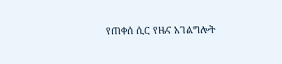የጠቀሰ ሲር የዜና አገልግሎት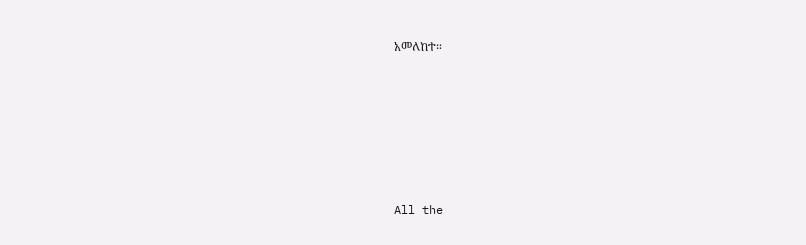አመለከተ።







All the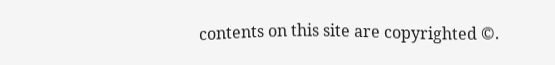contents on this site are copyrighted ©.